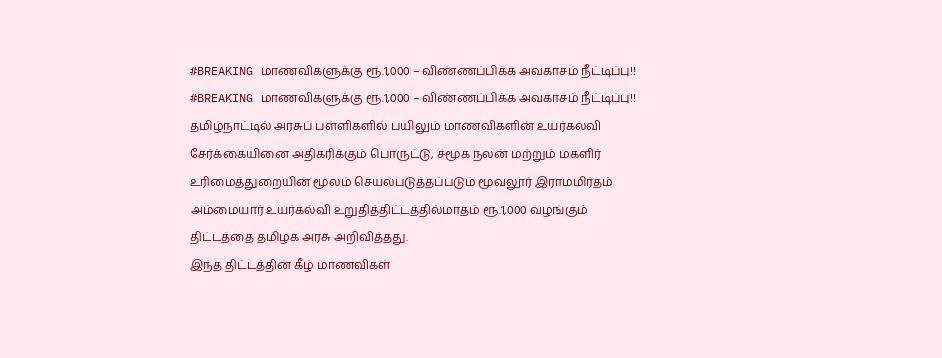#BREAKING மாணவிகளுக்கு ரூ.1,000 – விண்ணப்பிக்க அவகாசம் நீட்டிப்பு!!
#BREAKING மாணவிகளுக்கு ரூ.1,000 – விண்ணப்பிக்க அவகாசம் நீட்டிப்பு!!
தமிழ்நாட்டில் அரசுப் பள்ளிகளில் பயிலும் மாணவிகளின் உயர்கல்வி சேர்க்கையினை அதிகரிக்கும் பொருட்டு, சமூக நலன் மற்றும் மகளிர் உரிமைத்துறையின் மூலம் செயல்படுத்தப்படும் மூவலூர் இராமமிர்தம் அம்மையார் உயர்கல்வி உறுதித்திட்டத்தில்மாதம் ரூ.1,000 வழங்கும் திட்டத்தை தமிழக அரசு அறிவித்தது.
இந்த திட்டத்தின் கீழ் மாணவிகள்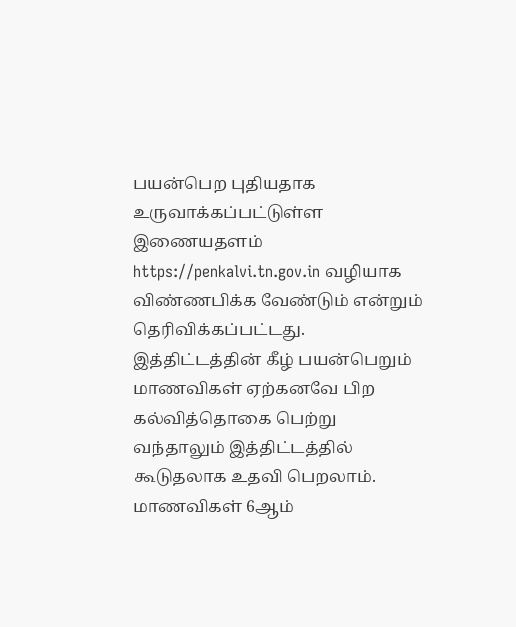பயன்பெற புதியதாக உருவாக்கப்பட்டுள்ள இணையதளம் https://penkalvi.tn.gov.in வழியாக விண்ணபிக்க வேண்டும் என்றும் தெரிவிக்கப்பட்டது. இத்திட்டத்தின் கீழ் பயன்பெறும் மாணவிகள் ஏற்கனவே பிற கல்வித்தொகை பெற்று வந்தாலும் இத்திட்டத்தில் கூடுதலாக உதவி பெறலாம்.
மாணவிகள் 6ஆம்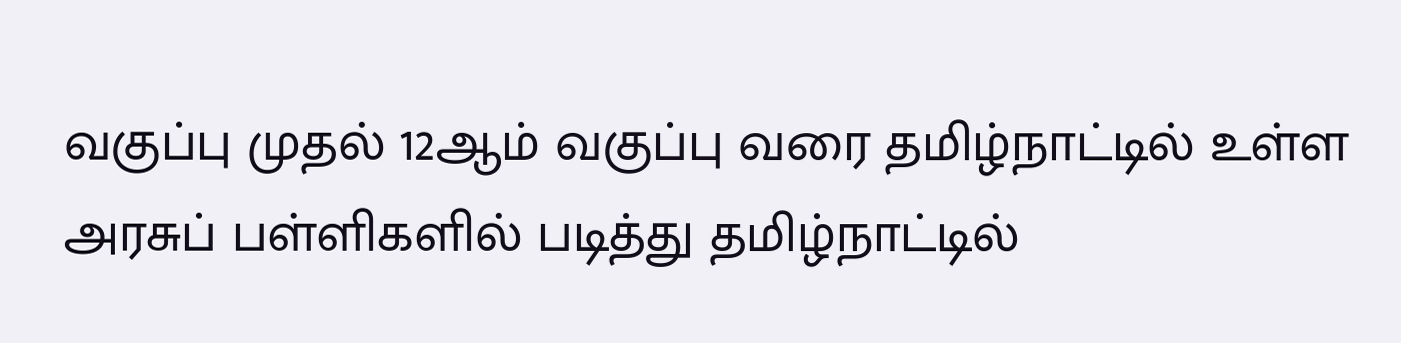வகுப்பு முதல் 12ஆம் வகுப்பு வரை தமிழ்நாட்டில் உள்ள அரசுப் பள்ளிகளில் படித்து தமிழ்நாட்டில்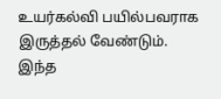உயர்கல்வி பயில்பவராக இருத்தல் வேண்டும். இந்த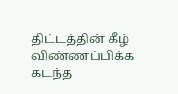திட்டத்தின் கீழ் விண்ணப்பிக்க கடந்த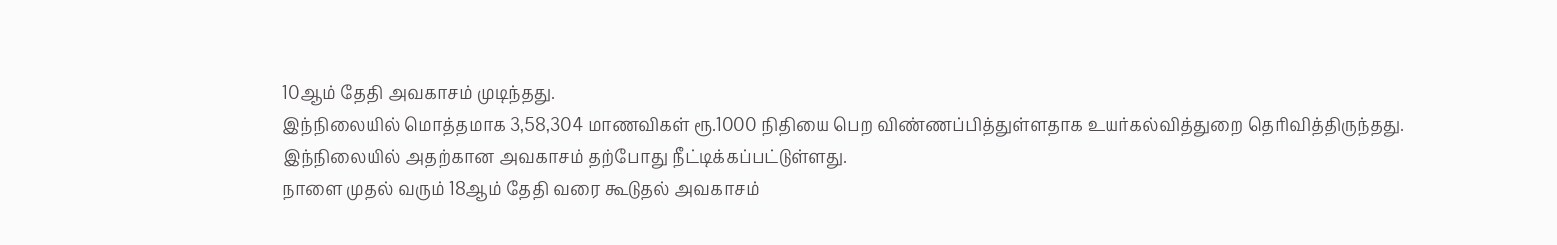10ஆம் தேதி அவகாசம் முடிந்தது.
இந்நிலையில் மொத்தமாக 3,58,304 மாணவிகள் ரூ.1000 நிதியை பெற விண்ணப்பித்துள்ளதாக உயர்கல்வித்துறை தெரிவித்திருந்தது. இந்நிலையில் அதற்கான அவகாசம் தற்போது நீட்டிக்கப்பட்டுள்ளது.
நாளை முதல் வரும் 18ஆம் தேதி வரை கூடுதல் அவகாசம்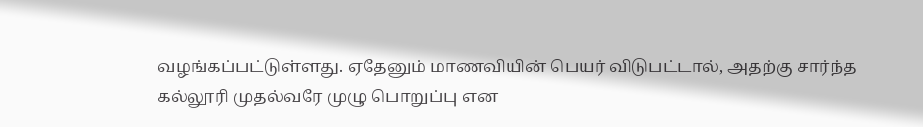வழங்கப்பட்டுள்ளது. ஏதேனும் மாணவியின் பெயர் விடுபட்டால், அதற்கு சார்ந்த கல்லூரி முதல்வரே முழு பொறுப்பு என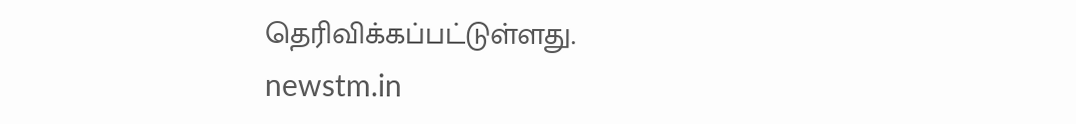தெரிவிக்கப்பட்டுள்ளது.
newstm.in